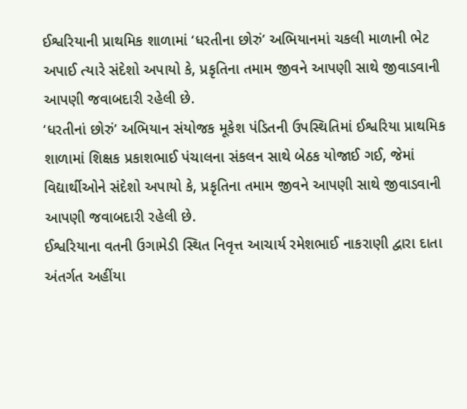ઈશ્વરિયાની પ્રાથમિક શાળામાં ‘ધરતીના છોરું’ અભિયાનમાં ચકલી માળાની ભેટ અપાઈ ત્યારે સંદેશો અપાયો કે, પ્રકૃતિના તમામ જીવને આપણી સાથે જીવાડવાની આપણી જવાબદારી રહેલી છે.
‘ધરતીનાં છોરું’ અભિયાન સંયોજક મૂકેશ પંડિતની ઉપસ્થિતિમાં ઈશ્વરિયા પ્રાથમિક શાળામાં શિક્ષક પ્રકાશભાઈ પંચાલના સંકલન સાથે બેઠક યોજાઈ ગઈ, જેમાં વિદ્યાર્થીઓને સંદેશો અપાયો કે, પ્રકૃતિના તમામ જીવને આપણી સાથે જીવાડવાની આપણી જવાબદારી રહેલી છે.
ઈશ્વરિયાના વતની ઉગામેડી સ્થિત નિવૃત્ત આચાર્ય રમેશભાઈ નાકરાણી દ્વારા દાતા અંતર્ગત અહીંયા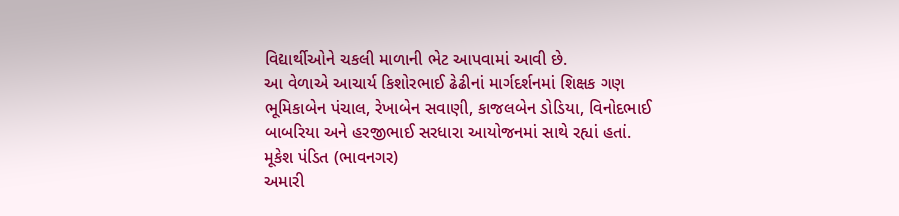વિદ્યાર્થીઓને ચકલી માળાની ભેટ આપવામાં આવી છે.
આ વેળાએ આચાર્ય કિશોરભાઈ ઢેઢીનાં માર્ગદર્શનમાં શિક્ષક ગણ ભૂમિકાબેન પંચાલ, રેખાબેન સવાણી, કાજલબેન ડોડિયા, વિનોદભાઈ બાબરિયા અને હરજીભાઈ સરધારા આયોજનમાં સાથે રહ્યાં હતાં.
મૂકેશ પંડિત (ભાવનગર)
અમારી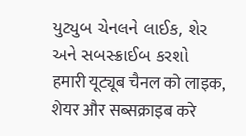યુટ્યુબ ચેનલને લાઈક, શેર અને સબસ્ક્રાઈબ કરશો
हमारी यूट्यूब चैनल को लाइक, शेयर और सब्सक्राइब करे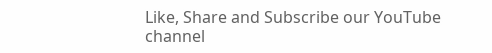Like, Share and Subscribe our YouTube channel